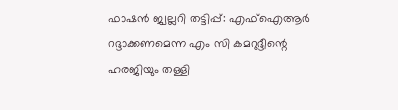ഫാഷന്‍ ജ്വല്ലറി തട്ടിപ്പ്: എഫ്‌ഐആര്‍ റദ്ദാക്കണമെന്ന എം സി കമറുദ്ദീന്റെ ഹരജിയും തള്ളി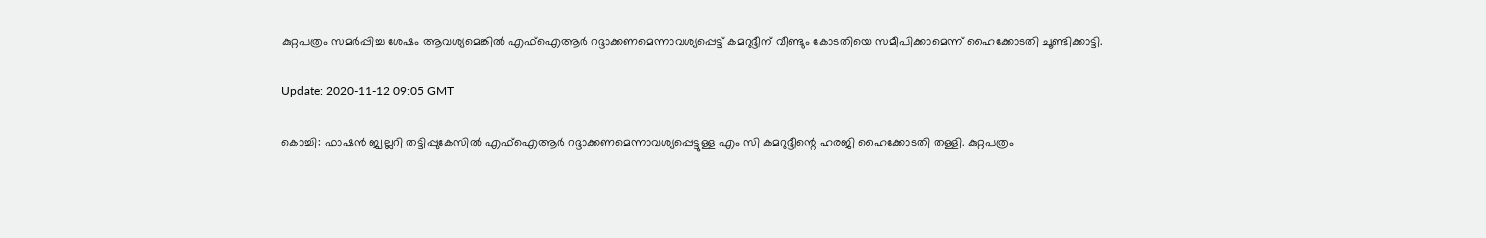കുറ്റപത്രം സമര്‍പ്പിച്ച ശേഷം ആവശ്യമെങ്കില്‍ എഫ്‌ഐആര്‍ റദ്ദാക്കണമെന്നാവശ്യപ്പെട്ട് കമറുദ്ദീന് വീണ്ടും കോടതിയെ സമീപിക്കാമെന്ന് ഹൈക്കോടതി ചൂണ്ടിക്കാട്ടി.

Update: 2020-11-12 09:05 GMT

കൊച്ചി: ഫാഷന്‍ ജ്വല്ലറി തട്ടിപ്പുകേസില്‍ എഫ്‌ഐആര്‍ റദ്ദാക്കണമെന്നാവശ്യപ്പെട്ടുള്ള എം സി കമറുദ്ദീന്റെ ഹരജി ഹൈക്കോടതി തള്ളി. കുറ്റപത്രം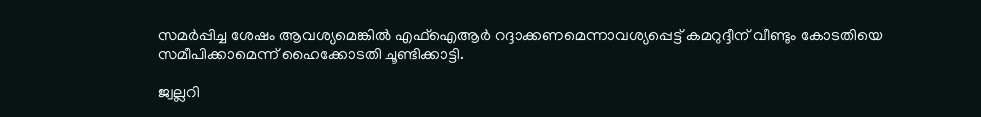സമര്‍പ്പിച്ച ശേഷം ആവശ്യമെങ്കില്‍ എഫ്‌ഐആര്‍ റദ്ദാക്കണമെന്നാവശ്യപ്പെട്ട് കമറുദ്ദീന് വീണ്ടും കോടതിയെ സമീപിക്കാമെന്ന് ഹൈക്കോടതി ചൂണ്ടിക്കാട്ടി.

ജ്വല്ലറി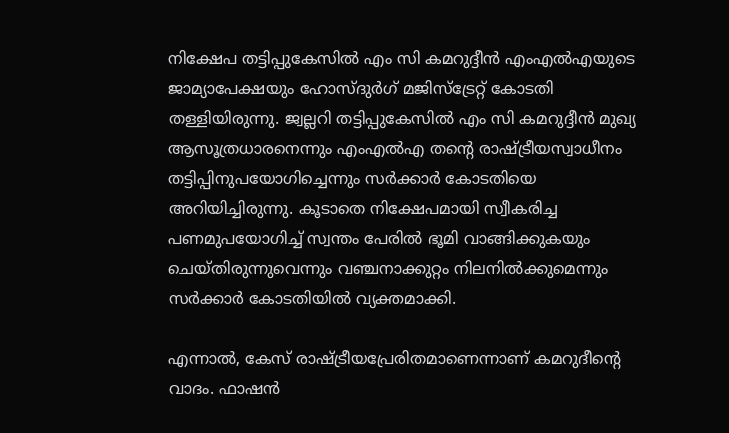നിക്ഷേപ തട്ടിപ്പുകേസില്‍ എം സി കമറുദ്ദീന്‍ എംഎല്‍എയുടെ ജാമ്യാപേക്ഷയും ഹോസ്ദുര്‍ഗ് മജിസ്‌ട്രേറ്റ് കോടതി തള്ളിയിരുന്നു. ജ്വല്ലറി തട്ടിപ്പുകേസില്‍ എം സി കമറുദ്ദീന്‍ മുഖ്യ ആസൂത്രധാരനെന്നും എംഎല്‍എ തന്റെ രാഷ്ട്രീയസ്വാധീനം തട്ടിപ്പിനുപയോഗിച്ചെന്നും സര്‍ക്കാര്‍ കോടതിയെ അറിയിച്ചിരുന്നു. കൂടാതെ നിക്ഷേപമായി സ്വീകരിച്ച പണമുപയോഗിച്ച് സ്വന്തം പേരില്‍ ഭൂമി വാങ്ങിക്കുകയും ചെയ്തിരുന്നുവെന്നും വഞ്ചനാക്കുറ്റം നിലനില്‍ക്കുമെന്നും സര്‍ക്കാര്‍ കോടതിയില്‍ വ്യക്തമാക്കി.

എന്നാല്‍, കേസ് രാഷ്ട്രീയപ്രേരിതമാണെന്നാണ് കമറുദീന്റെ വാദം. ഫാഷന്‍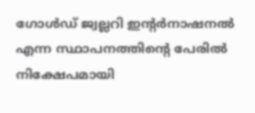ഗോള്‍ഡ് ജ്വല്ലറി ഇന്റര്‍നാഷനല്‍ എന്ന സ്ഥാപനത്തിന്റെ പേരില്‍ നിക്ഷേപമായി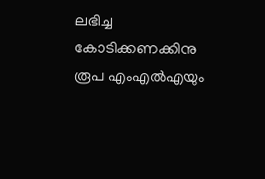ലഭിച്ച കോടിക്കണക്കിനു രൂപ എംഎല്‍എയും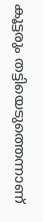കൂട്ടരും തട്ടിയെടുത്തെന്നാണ്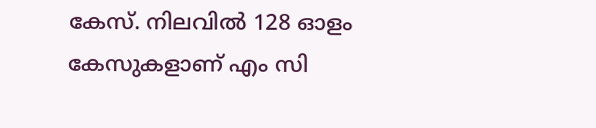കേസ്. നിലവില്‍ 128 ഓളം കേസുകളാണ് എം സി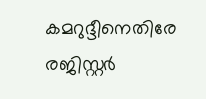കമറുദ്ദീനെതിരേ രജിസ്റ്റര്‍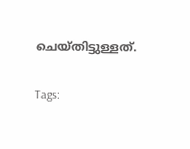ചെയ്തിട്ടുള്ളത്.

Tags: